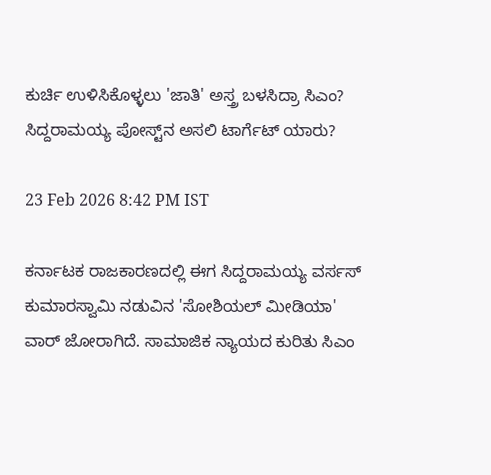ಕುರ್ಚಿ ಉಳಿಸಿಕೊಳ್ಳಲು 'ಜಾತಿ' ಅಸ್ತ್ರ ಬಳಸಿದ್ರಾ ಸಿಎಂ? ಸಿದ್ದರಾಮಯ್ಯ ಪೋಸ್ಟ್‌ನ ಅಸಲಿ ಟಾರ್ಗೆಟ್ ಯಾರು?

23 Feb 2026 8:42 PM IST

ಕರ್ನಾಟಕ ರಾಜಕಾರಣದಲ್ಲಿ ಈಗ ಸಿದ್ದರಾಮಯ್ಯ ವರ್ಸಸ್ ಕುಮಾರಸ್ವಾಮಿ ನಡುವಿನ 'ಸೋಶಿಯಲ್ ಮೀಡಿಯಾ' ವಾರ್ ಜೋರಾಗಿದೆ. ಸಾಮಾಜಿಕ ನ್ಯಾಯದ ಕುರಿತು ಸಿಎಂ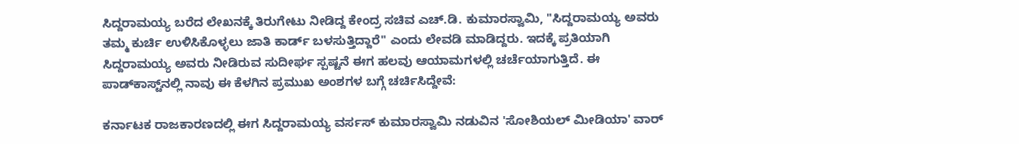ಸಿದ್ದರಾಮಯ್ಯ ಬರೆದ ಲೇಖನಕ್ಕೆ ತಿರುಗೇಟು ನೀಡಿದ್ದ ಕೇಂದ್ರ ಸಚಿವ ಎಚ್.ಡಿ. ಕುಮಾರಸ್ವಾಮಿ, "ಸಿದ್ದರಾಮಯ್ಯ ಅವರು ತಮ್ಮ ಕುರ್ಚಿ ಉಳಿಸಿಕೊಳ್ಳಲು ಜಾತಿ ಕಾರ್ಡ್ ಬಳಸುತ್ತಿದ್ದಾರೆ" ಎಂದು ಲೇವಡಿ ಮಾಡಿದ್ದರು. ಇದಕ್ಕೆ ಪ್ರತಿಯಾಗಿ ಸಿದ್ದರಾಮಯ್ಯ ಅವರು ನೀಡಿರುವ ಸುದೀರ್ಘ ಸ್ಪಷ್ಟನೆ ಈಗ ಹಲವು ಆಯಾಮಗಳಲ್ಲಿ ಚರ್ಚೆಯಾಗುತ್ತಿದೆ. ಈ ಪಾಡ್‌ಕಾಸ್ಟ್‌ನಲ್ಲಿ ನಾವು ಈ ಕೆಳಗಿನ ಪ್ರಮುಖ ಅಂಶಗಳ ಬಗ್ಗೆ ಚರ್ಚಿಸಿದ್ದೇವೆ:

ಕರ್ನಾಟಕ ರಾಜಕಾರಣದಲ್ಲಿ ಈಗ ಸಿದ್ದರಾಮಯ್ಯ ವರ್ಸಸ್ ಕುಮಾರಸ್ವಾಮಿ ನಡುವಿನ 'ಸೋಶಿಯಲ್ ಮೀಡಿಯಾ' ವಾರ್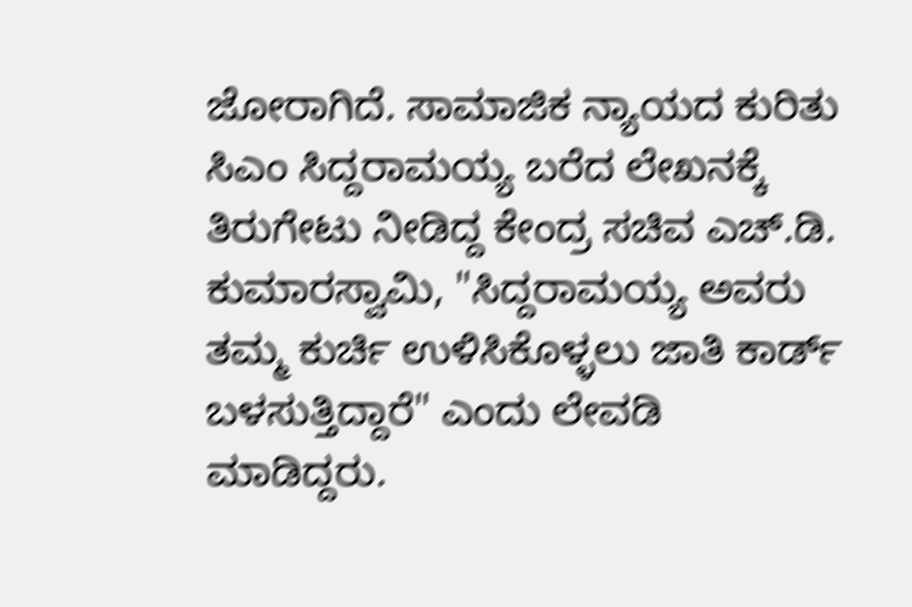ಜೋರಾಗಿದೆ. ಸಾಮಾಜಿಕ ನ್ಯಾಯದ ಕುರಿತು ಸಿಎಂ ಸಿದ್ದರಾಮಯ್ಯ ಬರೆದ ಲೇಖನಕ್ಕೆ ತಿರುಗೇಟು ನೀಡಿದ್ದ ಕೇಂದ್ರ ಸಚಿವ ಎಚ್.ಡಿ. ಕುಮಾರಸ್ವಾಮಿ, "ಸಿದ್ದರಾಮಯ್ಯ ಅವರು ತಮ್ಮ ಕುರ್ಚಿ ಉಳಿಸಿಕೊಳ್ಳಲು ಜಾತಿ ಕಾರ್ಡ್ ಬಳಸುತ್ತಿದ್ದಾರೆ" ಎಂದು ಲೇವಡಿ ಮಾಡಿದ್ದರು.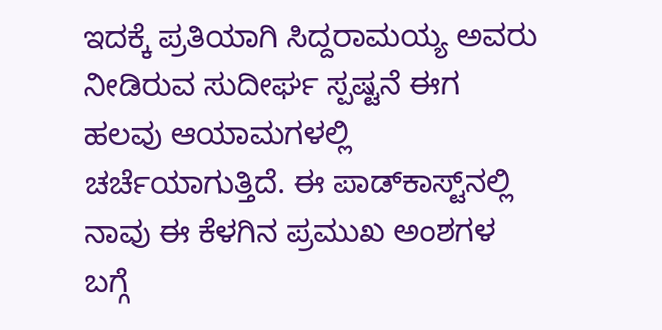ಇದಕ್ಕೆ ಪ್ರತಿಯಾಗಿ ಸಿದ್ದರಾಮಯ್ಯ ಅವರು ನೀಡಿರುವ ಸುದೀರ್ಘ ಸ್ಪಷ್ಟನೆ ಈಗ ಹಲವು ಆಯಾಮಗಳಲ್ಲಿ ಚರ್ಚೆಯಾಗುತ್ತಿದೆ. ಈ ಪಾಡ್‌ಕಾಸ್ಟ್‌ನಲ್ಲಿ ನಾವು ಈ ಕೆಳಗಿನ ಪ್ರಮುಖ ಅಂಶಗಳ ಬಗ್ಗೆ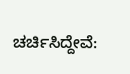ಚರ್ಚಿಸಿದ್ದೇವೆ: